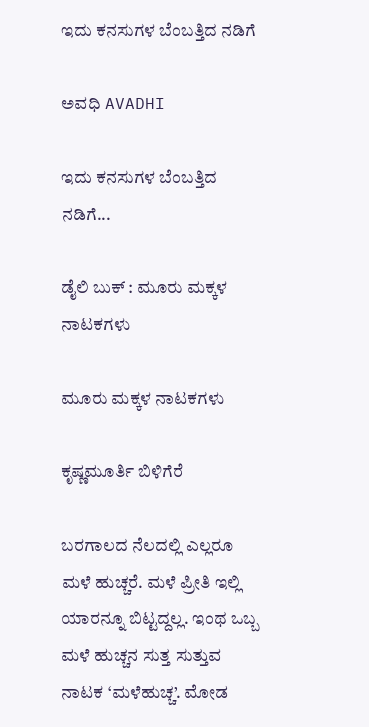ಇದು ಕನಸುಗಳ ಬೆಂಬತ್ತಿದ ನಡಿಗೆ‍

ಅವಧಿ AVADHI

ಇದು ಕನಸುಗಳ ಬೆಂಬತ್ತಿದ ನಡಿಗೆ...

ಡೈಲಿ ಬುಕ್ : ಮೂರು ಮಕ್ಕಳ ನಾಟಕಗಳು

ಮೂರು ಮಕ್ಕಳ ನಾಟಕಗಳು

ಕೃಷ್ಣಮೂರ್ತಿ ಬಿಳಿಗೆರೆ

ಬರಗಾಲದ ನೆಲದಲ್ಲಿ ಎಲ್ಲರೂ ಮಳೆ ಹುಚ್ಚರೆ. ಮಳೆ ಪ್ರೀತಿ ಇಲ್ಲಿ ಯಾರನ್ನೂ ಬಿಟ್ಟದ್ದಲ್ಲ. ಇಂಥ ಒಬ್ಬ ಮಳೆ ಹುಚ್ಚನ ಸುತ್ತ ಸುತ್ತುವ ನಾಟಕ ‘ಮಳೆಹುಚ್ಚ’. ಮೋಡ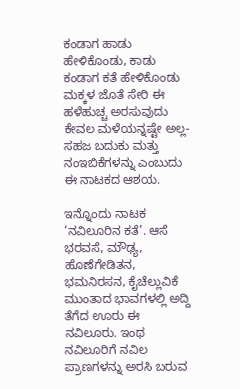ಕಂಡಾಗ ಹಾಡು ಹೇಳಿಕೊಂಡು, ಕಾಡು ಕಂಡಾಗ ಕತೆ ಹೇಳಿಕೊಂಡು ಮಕ್ಕಳ ಜೊತೆ ಸೇರಿ ಈ ಹಳೆಹುಚ್ಚ ಅರಸುವುದು ಕೇವಲ ಮಳೆಯನ್ನಷ್ಟೇ ಅಲ್ಲ-ಸಹಜ ಬದುಕು ಮತ್ತು ನಂಇಬಿಕೆಗಳನ್ನು ಎಂಬುದು ಈ ನಾಟಕದ ಆಶಯ.

ಇನ್ನೊಂದು ನಾಟಕ ‘ನವಿಲೂರಿನ ಕತೆ’. ಆಸೆ ಭರವಸೆ, ಮೌಢ್ಯ, ಹೊಣೆಗೇಡಿತನ, ಭಮನಿರಸನ, ಕೈಚೆಲ್ಲುವಿಕೆ ಮುಂತಾದ ಭಾವಗಳಲ್ಲಿ ಅದ್ದಿ ತೆಗೆದ ಊರು ಈ ನವಿಲೂರು. ಇಂಥ ನವಿಲೂರಿಗೆ ನವಿಲ ಪ್ರಾಣಗಳನ್ನು ಅರಸಿ ಬರುವ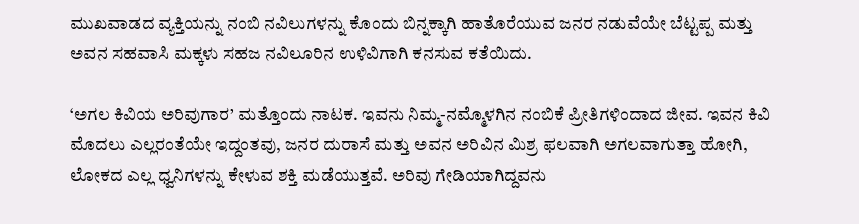ಮುಖವಾಡದ ವ್ಯಕ್ತಿಯನ್ನು ನಂಬಿ ನವಿಲುಗಳನ್ನು ಕೊಂದು ಬಿನ್ನಕ್ಕಾಗಿ ಹಾತೊರೆಯುವ ಜನರ ನಡುವೆಯೇ ಬೆಟ್ಟಪ್ಪ ಮತ್ತು ಅವನ ಸಹವಾಸಿ ಮಕ್ಕಳು ಸಹಜ ನವಿಲೂರಿನ ಉಳಿವಿಗಾಗಿ ಕನಸುವ ಕತೆಯಿದು.

‘ಅಗಲ ಕಿವಿಯ ಅರಿವುಗಾರ’ ಮತ್ತೊಂದು ನಾಟಕ. ಇವನು ನಿಮ್ಮ-ನಮ್ಮೊಳಗಿನ ನಂಬಿಕೆ ಪ್ರೀತಿಗಳಿಂದಾದ ಜೀವ. ಇವನ ಕಿವಿ ಮೊದಲು ಎಲ್ಲರಂತೆಯೇ ಇದ್ದಂತವು, ಜನರ ದುರಾಸೆ ಮತ್ತು ಅವನ ಅರಿವಿನ ಮಿಶ್ರ ಫಲವಾಗಿ ಅಗಲವಾಗುತ್ತಾ ಹೋಗಿ, ಲೋಕದ ಎಲ್ಲ ಧ್ವನಿಗಳನ್ನು ಕೇಳುವ ಶಕ್ತಿ ಮಡೆಯುತ್ತವೆ. ಅರಿವು ಗೇಡಿಯಾಗಿದ್ದವನು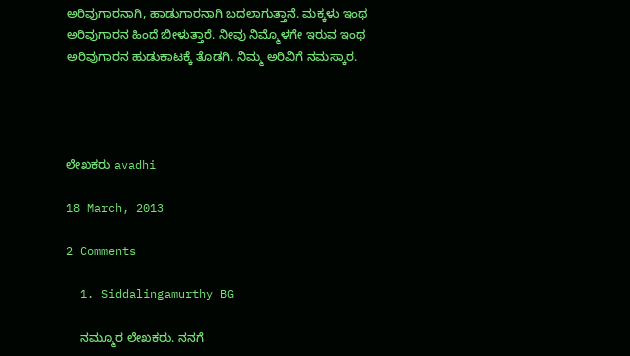ಅರಿವುಗಾರನಾಗಿ, ಹಾಡುಗಾರನಾಗಿ ಬದಲಾಗುತ್ತಾನೆ. ಮಕ್ಕಳು ಇಂಥ ಅರಿವುಗಾರನ ಹಿಂದೆ ಬೀಳುತ್ತಾರೆ. ನೀವು ನಿಮ್ಮೊಳಗೇ ಇರುವ ಇಂಥ ಅರಿವುಗಾರನ ಹುಡುಕಾಟಕ್ಕೆ ತೊಡಗಿ. ನಿಮ್ಮ ಅರಿವಿಗೆ ನಮಸ್ಕಾರ.




ಲೇಖಕರು avadhi

18 March, 2013

2 Comments

  1. Siddalingamurthy BG

    ನಮ್ಮೂರ ಲೇಖಕರು. ನನಗೆ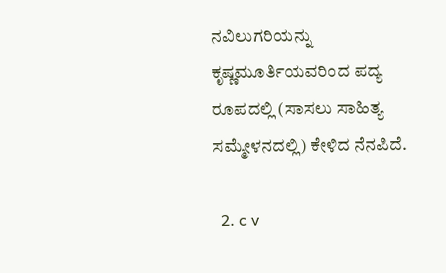ನವಿಲುಗರಿಯನ್ನು ಕೃಷ್ಣಮೂರ್ತಿಯವರಿಂದ ಪದ್ಯ ರೂಪದಲ್ಲಿ (ಸಾಸಲು ಸಾಹಿತ್ಯ ಸಮ್ಮೇಳನದಲ್ಲಿ) ಕೇಳಿದ ನೆನಪಿದೆ.

  2. c v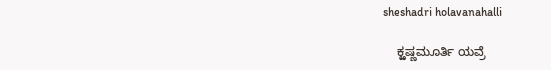sheshadri holavanahalli

    ಕ್ಱಷ್ಣಮೂರ್ತಿ ಯವ್ರೆ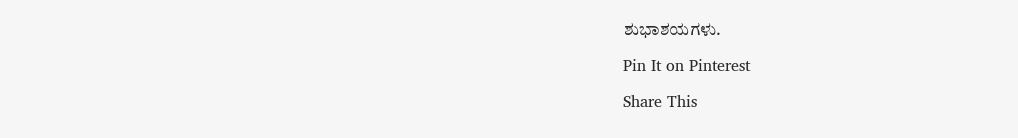ಶುಭಾಶಯಗಳು.

Pin It on Pinterest

Share This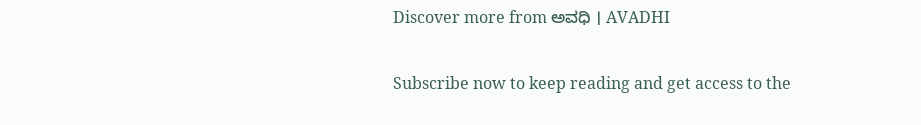Discover more from ಅವಧಿ । AVADHI

Subscribe now to keep reading and get access to the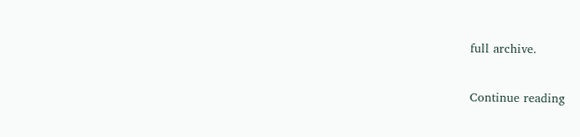full archive.

Continue reading